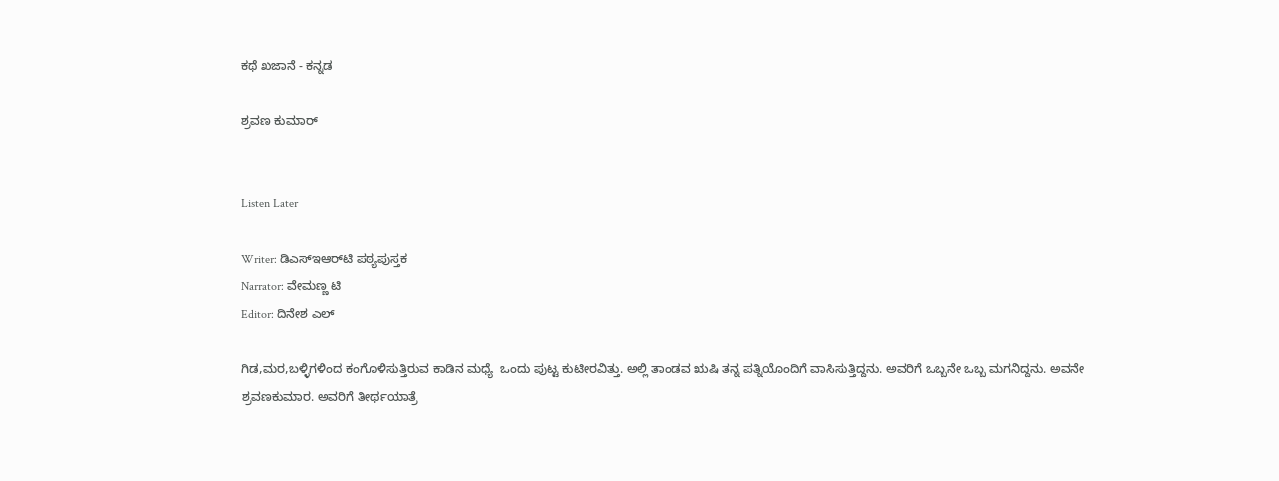ಕಥೆ ಖಜಾನೆ - ಕನ್ನಡ

ಶ್ರವಣ ಕುಮಾರ್


Listen Later

Writer: ಡಿಎಸ್‌ಇಆರ್‌ಟಿ ಪಠ್ಯಪುಸ್ತಕ
Narrator: ವೇಮಣ್ಣ ಟಿ
Editor: ದಿನೇಶ ಎಲ್

ಗಿಡ,ಮರ,ಬಳ್ಳಿಗಳಿಂದ ಕಂಗೊಳಿಸುತ್ತಿರುವ ಕಾಡಿನ ಮಧ್ಯೆ  ಒಂದು ಪುಟ್ಟ ಕುಟೀರವಿತ್ತು. ಅಲ್ಲಿ ತಾಂಡವ ಋಷಿ ತನ್ನ ಪತ್ನಿಯೊಂದಿಗೆ ವಾಸಿಸುತ್ತಿದ್ದನು. ಅವರಿಗೆ ಒಬ್ಬನೇ ಒಬ್ಬ ಮಗನಿದ್ದನು. ಅವನೇ ಶ್ರವಣಕುಮಾರ. ಅವರಿಗೆ ತೀರ್ಥಯಾತ್ರೆ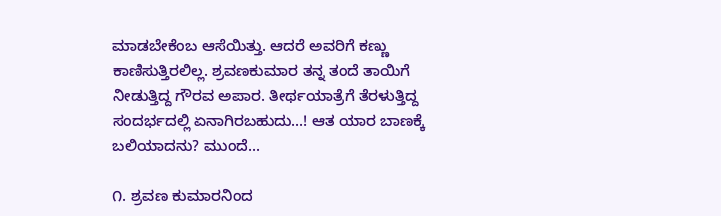ಮಾಡಬೇಕೆಂಬ ಆಸೆಯಿತ್ತು. ಆದರೆ ಅವರಿಗೆ ಕಣ್ಣು ಕಾಣಿಸುತ್ತಿರಲಿಲ್ಲ. ಶ್ರವಣಕುಮಾರ ತನ್ನ ತಂದೆ ತಾಯಿಗೆ ನೀಡುತ್ತಿದ್ದ ಗೌರವ ಅಪಾರ. ತೀರ್ಥಯಾತ್ರೆಗೆ ತೆರಳುತ್ತಿದ್ದ ಸಂದರ್ಭದಲ್ಲಿ ಏನಾಗಿರಬಹುದು...! ಆತ ಯಾರ ಬಾಣಕ್ಕೆ ಬಲಿಯಾದನು? ಮುಂದೆ...

೧. ಶ್ರವಣ ಕುಮಾರನಿಂದ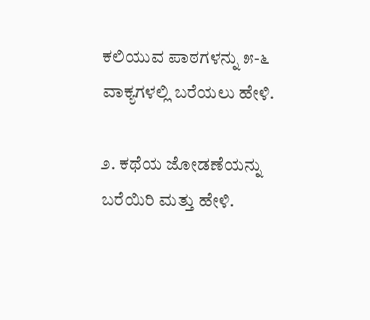ಕಲಿಯುವ ಪಾಠಗಳನ್ನು ೫-೬ ವಾಕ್ಯಗಳಲ್ಲಿ ಬರೆಯಲು ಹೇಳಿ.

೨. ಕಥೆಯ ಜೋಡಣೆಯನ್ನು ಬರೆಯಿರಿ ಮತ್ತು ಹೇಳಿ.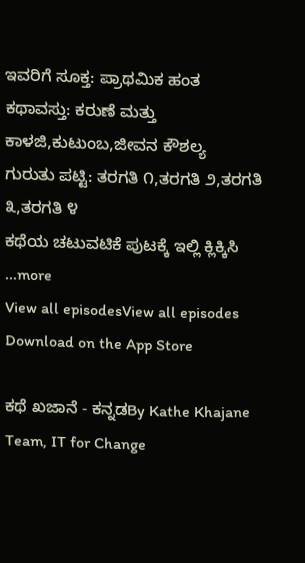ಇವರಿಗೆ ಸೂಕ್ತ: ಪ್ರಾಥಮಿಕ ಹಂತ
ಕಥಾವಸ್ತು: ಕರುಣೆ ಮತ್ತು ಕಾಳಜಿ,ಕುಟುಂಬ,ಜೀವನ ಕೌಶಲ್ಯ
ಗುರುತು ಪಟ್ಟಿ: ತರಗತಿ ೧,ತರಗತಿ ೨,ತರಗತಿ ೩,ತರಗತಿ ೪
ಕಥೆಯ ಚಟುವಟಿಕೆ ಪುಟಕ್ಕೆ ಇಲ್ಲಿ ಕ್ಲಿಕ್ಕಿಸಿ
...more
View all episodesView all episodes
Download on the App Store

ಕಥೆ ಖಜಾನೆ - ಕನ್ನಡBy Kathe Khajane Team, IT for Change